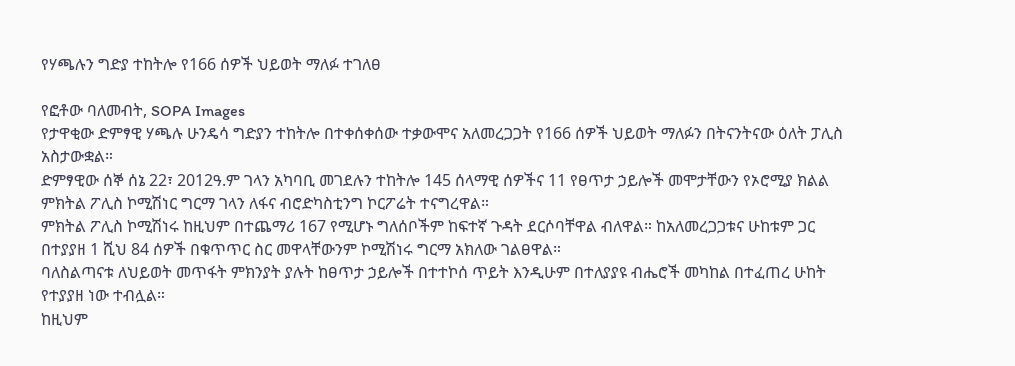የሃጫሉን ግድያ ተከትሎ የ166 ሰዎች ህይወት ማለፉ ተገለፀ

የፎቶው ባለመብት, SOPA Images
የታዋቂው ድምፃዊ ሃጫሉ ሁንዴሳ ግድያን ተከትሎ በተቀሰቀሰው ተቃውሞና አለመረጋጋት የ166 ሰዎች ህይወት ማለፉን በትናንትናው ዕለት ፓሊስ አስታውቋል።
ድምፃዊው ሰኞ ሰኔ 22፣ 2012ዓ.ም ገላን አካባቢ መገደሉን ተከትሎ 145 ሰላማዊ ሰዎችና 11 የፀጥታ ኃይሎች መሞታቸውን የኦሮሚያ ክልል ምክትል ፖሊስ ኮሚሽነር ግርማ ገላን ለፋና ብሮድካስቲንግ ኮርፖሬት ተናግረዋል።
ምክትል ፖሊስ ኮሚሽነሩ ከዚህም በተጨማሪ 167 የሚሆኑ ግለሰቦችም ከፍተኛ ጉዳት ደርሶባቸዋል ብለዋል። ከአለመረጋጋቱና ሁከቱም ጋር በተያያዘ 1 ሺህ 84 ሰዎች በቁጥጥር ስር መዋላቸውንም ኮሚሽነሩ ግርማ አክለው ገልፀዋል።
ባለስልጣናቱ ለህይወት መጥፋት ምክንያት ያሉት ከፀጥታ ኃይሎች በተተኮሰ ጥይት እንዲሁም በተለያያዩ ብሔሮች መካከል በተፈጠረ ሁከት የተያያዘ ነው ተብሏል።
ከዚህም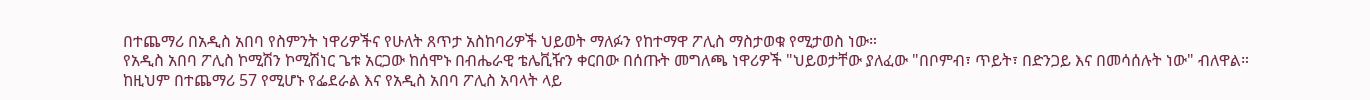በተጨማሪ በአዲስ አበባ የስምንት ነዋሪዎችና የሁለት ጸጥታ አስከባሪዎች ህይወት ማለፉን የከተማዋ ፖሊስ ማስታወቁ የሚታወስ ነው።
የአዲስ አበባ ፖሊስ ኮሚሽን ኮሚሽነር ጌቱ አርጋው ከሰሞኑ በብሔራዊ ቴሌቪዥን ቀርበው በሰጡት መግለጫ ነዋሪዎች "ህይወታቸው ያለፈው "በቦምብ፣ ጥይት፣ በድንጋይ እና በመሳሰሉት ነው" ብለዋል።
ከዚህም በተጨማሪ 57 የሚሆኑ የፌደራል እና የአዲስ አበባ ፖሊስ አባላት ላይ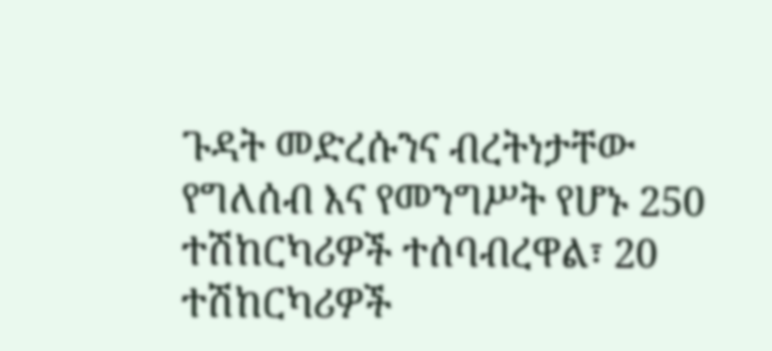ጉዳት መድረሱንና ብረትነታቸው የግለሰብ እና የመንግሥት የሆኑ 250 ተሽከርካሪዎች ተሰባብረዋል፣ 20 ተሽከርካሪዎች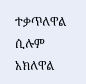ተቃጥለዋል ሲሉም አክለዋል